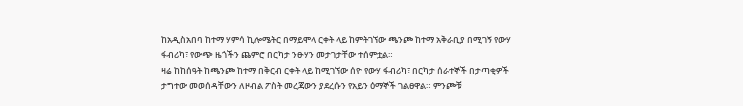ከአዲስአበባ ከተማ ሃምሳ ኪሎሜትር በማይሞላ ርቀት ላይ ከምትገኘው ጫንጮ ከተማ አቅራቢያ በሚገኝ የውሃ ፋብሪካ፣ የውጭ ዜጎችን ጨምሮ በርካታ ንፁሃን መታገታቸው ተሰምቷል።
ዛሬ ከከሰዓት ከጫንጮ ከተማ በቅርብ ርቀት ላይ ከሚገኘው ሰዮ የውሃ ፋብሪካ፣ በርካታ ሰራተኞች በታጣቂዎች ታግተው መወሰዳቸውን ለዞብል ፖስት መረጃውን ያደረሱን የአይን ዕማኞች ገልፀዋል። ምንጮቹ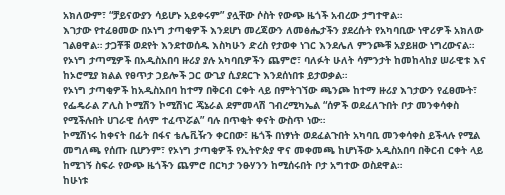አክለውም፣ “ቻይናውያን ሳይሆኑ አይቀሩም” ያሏቸው ሶስት የውጭ ዜጎች አብረው ታግተዋል።
እገታው የተፈፀመው በኦነግ ታጣቂዎች እንደሆነ መረጃውን ለመፅሔታችን ያደረሱት የአካባቢው ነዋሪዎች አክለው ገልፀዋል። ታጋቾቹ ወደየት እንደተወሰዱ እስካሁን ድረስ የታወቀ ነገር እንደሌለ ምንጮቹ አያይዘው ነግረውናል።
የኦነግ ታጣሚዎች በአዲስአበባ ዙሪያ ያሉ አካባቢዎችን ጨምሮ፣ ባለፉት ሁለት ሳምንታት ከመከላከያ ሠራዊቱ እና ከኦሮሚያ ክልል የፀጥታ ኃይሎች ጋር ውጊያ ሲያደርጉ እንደሰነበቱ ይታወቃል።
የኦነግ ታጣቂዎች ከአዲስአበባ ከተማ በቅርብ ርቀት ላይ በምትገኘው ጫንጮ ከተማ ዙሪያ እገታውን የፈፀሙት፣ የፌዴራል ፖሊስ ኮሚሽን ኮሚሽነር ጄኔራል ደምመላሽ ገብረሚካኤል “ሰዎች ወደፈለጉበት ቦታ መንቀሳቀስ የሚችሉበት ሀገራዊ ሰላም ተፈጥሯል” ባሉ በጥቂት ቀናት ውስጥ ነው።
ኮሚሽነሩ ከቀናት በፊት በፋና ቴሌቪዥን ቀርበው፣ ዜጎች በነፃነት ወደፈልጉበት አካባቢ መንቀሳቀስ ይችላሉ የሚል መግለጫ የሰጡ ቢሆንም፣ የኦነግ ታጣቂዎች የኢትዮጵያ ዋና መቀመጫ ከሆነችው አዲስአበባ በቅርብ ርቀት ላይ ከሚገኝ ስፍራ የውጭ ዜጎችን ጨምሮ በርካታ ንፁሃንን ከሚሰሩበት ቦታ አግተው ወስደዋል።
ከሁነቱ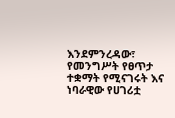እንደምንረዳው፣ የመንግሥት የፀጥታ ተቋማት የሚናገሩት እና ነባራዊው የሀገሪቷ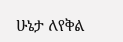ሁኔታ ለየቅል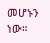መሆኑን ነው።